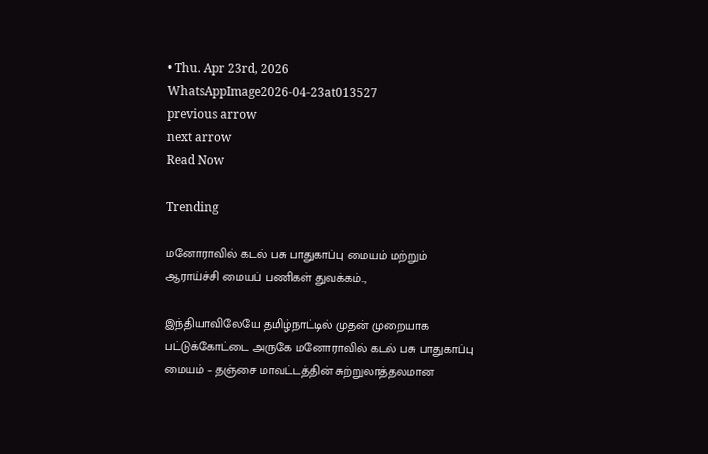• Thu. Apr 23rd, 2026
WhatsAppImage2026-04-23at013527
previous arrow
next arrow
Read Now

Trending

மனோராவில் கடல் பசு பாதுகாப்பு மையம் மற்றும் ஆராய்ச்சி மையப் பணிகள் துவக்கம்..,

இந்தியாவிலேயே தமிழ்நாட்டில் முதன் முறையாக பட்டுக்கோட்டை அருகே மனோராவில் கடல் பசு பாதுகாப்பு மையம் – தஞ்சை மாவட்டத்தின் சுற்றுலாத்தலமான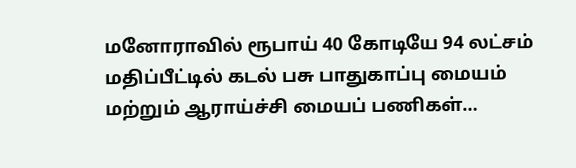மனோராவில் ரூபாய் 40 கோடியே 94 லட்சம் மதிப்பீட்டில் கடல் பசு பாதுகாப்பு மையம் மற்றும் ஆராய்ச்சி மையப் பணிகள்…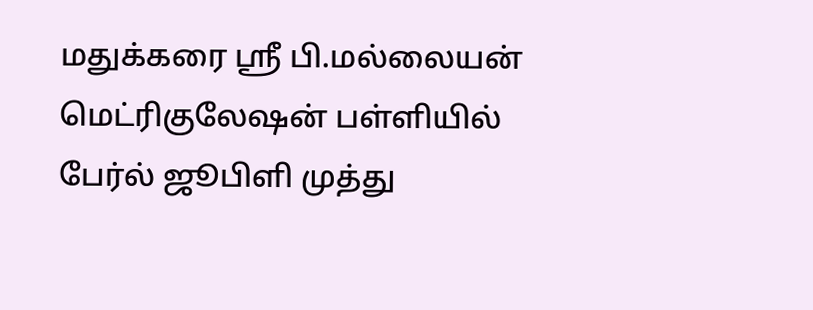மதுக்கரை ஸ்ரீ பி.மல்லையன் மெட்ரிகுலேஷன் பள்ளியில் பேர்ல் ஜூபிளி முத்து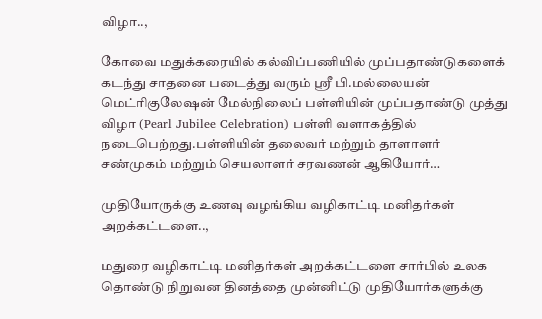விழா..,

கோவை மதுக்கரையில் கல்விப்பணியில் முப்பதாண்டுகளைக் கடந்து சாதனை படைத்து வரும் ஸ்ரீ பி.மல்லையன் மெட்ரிகுலேஷன் மேல்நிலைப் பள்ளியின் முப்பதாண்டு முத்து விழா (Pearl Jubilee Celebration) பள்ளி வளாகத்தில் நடைபெற்றது.பள்ளியின் தலைவர் மற்றும் தாளாளர் சண்முகம் மற்றும் செயலாளர் சரவணன் ஆகியோர்…

முதியோருக்கு உணவு வழங்கிய வழிகாட்டி மனிதர்கள் அறக்கட்டளை..,

மதுரை வழிகாட்டி மனிதர்கள் அறக்கட்டளை சார்பில் உலக தொண்டு நிறுவன தினத்தை முன்னிட்டு முதியோர்களுக்கு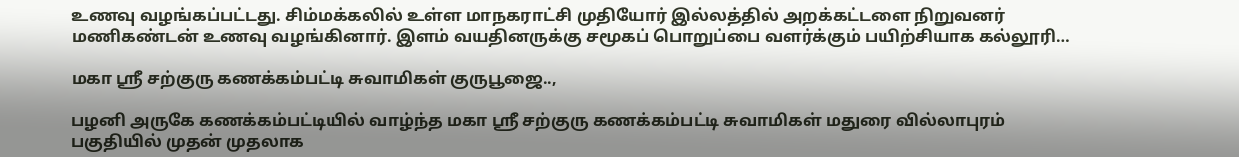உணவு வழங்கப்பட்டது. சிம்மக்கலில் உள்ள மாநகராட்சி முதியோர் இல்லத்தில் அறக்கட்டளை நிறுவனர் மணிகண்டன் உணவு வழங்கினார். இளம் வயதினருக்கு சமூகப் பொறுப்பை வளர்க்கும் பயிற்சியாக கல்லூரி…

மகா ஸ்ரீ சற்குரு கணக்கம்பட்டி சுவாமிகள் குருபூஜை..,

பழனி அருகே கணக்கம்பட்டியில் வாழ்ந்த மகா ஸ்ரீ சற்குரு கணக்கம்பட்டி சுவாமிகள் மதுரை வில்லாபுரம் பகுதியில் முதன் முதலாக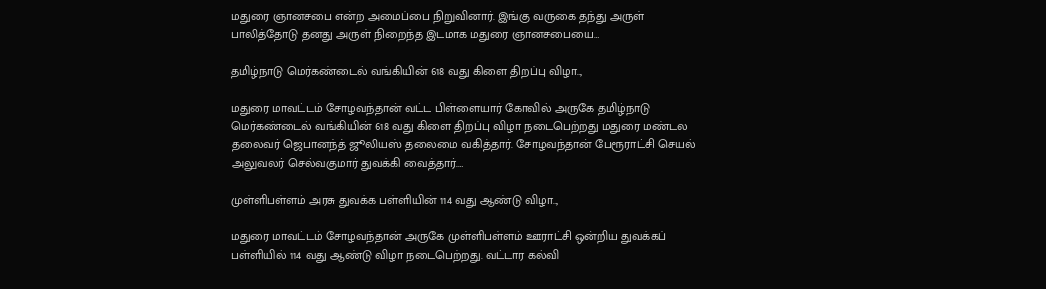மதுரை ஞானசபை என்ற அமைப்பை நிறுவினார். இங்கு வருகை தந்து அருள் பாலித்தோடு தனது அருள் நிறைந்த இடமாக மதுரை ஞானசபையை…

தமிழ்நாடு மெர்கண்டைல் வங்கியின் 618 வது கிளை திறப்பு விழா..,

மதுரை மாவட்டம் சோழவந்தான் வட்ட பிள்ளையார் கோவில் அருகே தமிழ்நாடு மெர்கண்டைல் வங்கியின் 618 வது கிளை திறப்பு விழா நடைபெற்றது மதுரை மண்டல தலைவர் ஜெபானந்த் ஜூலியஸ் தலைமை வகித்தார். சோழவந்தான் பேரூராட்சி செயல் அலுவலர் செல்வகுமார் துவக்கி வைத்தார்.…

முள்ளிபள்ளம் அரசு துவக்க பள்ளியின் 114 வது ஆண்டு விழா..,

மதுரை மாவட்டம் சோழவந்தான் அருகே முள்ளிபள்ளம் ஊராட்சி ஒன்றிய துவக்கப் பள்ளியில் 114 வது ஆண்டு விழா நடைபெற்றது. வட்டார கல்வி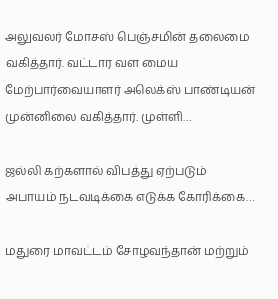அலுவலர் மோசஸ் பெஞ்சமின் தலைமை வகித்தார். வட்டார வள மைய மேற்பார்வையாளர் அலெக்ஸ் பாண்டியன் முன்னிலை வகித்தார். முள்ளி…

ஜல்லி கற்களால் விபத்து ஏற்படும் அபாயம் நடவடிக்கை எடுக்க கோரிக்கை…

மதுரை மாவட்டம் சோழவந்தான் மற்றும்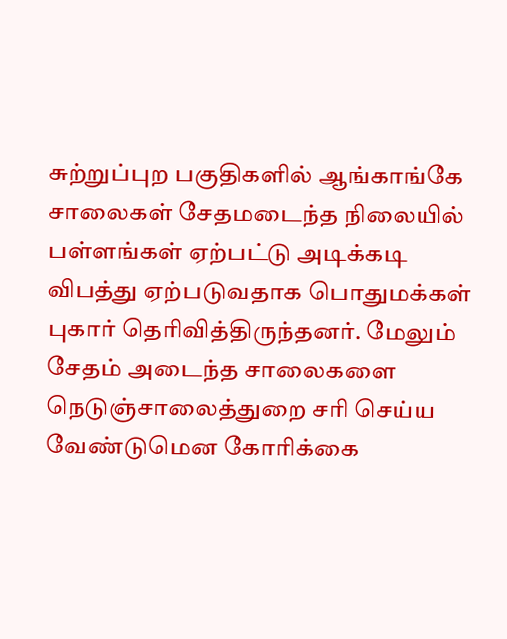சுற்றுப்புற பகுதிகளில் ஆங்காங்கே சாலைகள் சேதமடைந்த நிலையில் பள்ளங்கள் ஏற்பட்டு அடிக்கடி விபத்து ஏற்படுவதாக பொதுமக்கள் புகார் தெரிவித்திருந்தனர். மேலும் சேதம் அடைந்த சாலைகளை நெடுஞ்சாலைத்துறை சரி செய்ய வேண்டுமென கோரிக்கை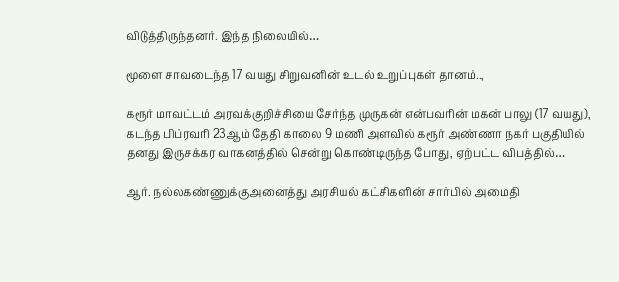விடுத்திருந்தனர். இந்த நிலையில்…

மூளை சாவடைந்த 17 வயது சிறுவனின் உடல் உறுப்புகள் தானம்..,

கரூர் மாவட்டம் அரவக்குறிச்சியை சேர்ந்த முருகன் என்பவரின் மகன் பாலு (17 வயது), கடந்த பிப்ரவரி 23ஆம் தேதி காலை 9 மணி அளவில் கரூர் அண்ணா நகர் பகுதியில் தனது இருசக்கர வாகனத்தில் சென்று கொண்டிருந்த போது, ஏற்பட்ட விபத்தில்…

ஆர். நல்லகண்ணுக்குஅனைத்து அரசியல் கட்சிகளின் சார்பில் அமைதி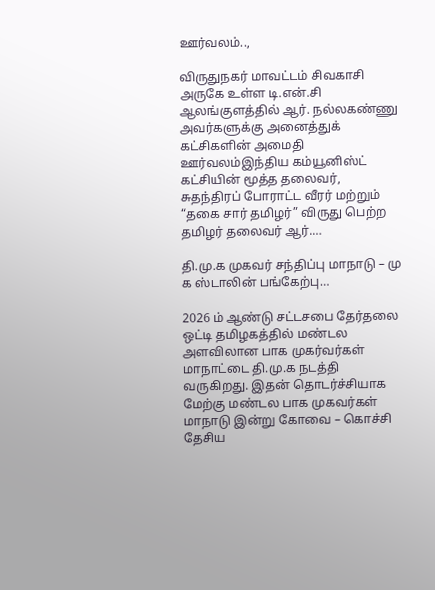ஊர்வலம்..,

விருதுநகர் மாவட்டம் சிவகாசி அருகே உள்ள டி.என்.சி ஆலங்குளத்தில் ஆர். நல்லகண்ணு அவர்களுக்கு அனைத்துக் கட்சிகளின் அமைதி ஊர்வலம்இந்திய கம்யூனிஸ்ட் கட்சியின் மூத்த தலைவர், சுதந்திரப் போராட்ட வீரர் மற்றும் “தகை சார் தமிழர்” விருது பெற்ற தமிழர் தலைவர் ஆர்.…

தி.மு.க முகவர் சந்திப்பு மாநாடு – மு க ஸ்டாலின் பங்கேற்பு…

2026 ம் ஆண்டு சட்டசபை தேர்தலை ஒட்டி தமிழகத்தில் மண்டல அளவிலான பாக முகர்வர்கள் மாநாட்டை தி.மு.க நடத்தி வருகிறது. இதன் தொடர்ச்சியாக மேற்கு மண்டல பாக முகவர்கள் மாநாடு இன்று கோவை – கொச்சி தேசிய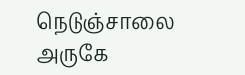நெடுஞ்சாலை அருகே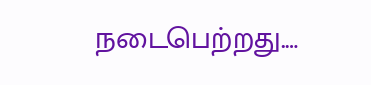நடைபெற்றது.…